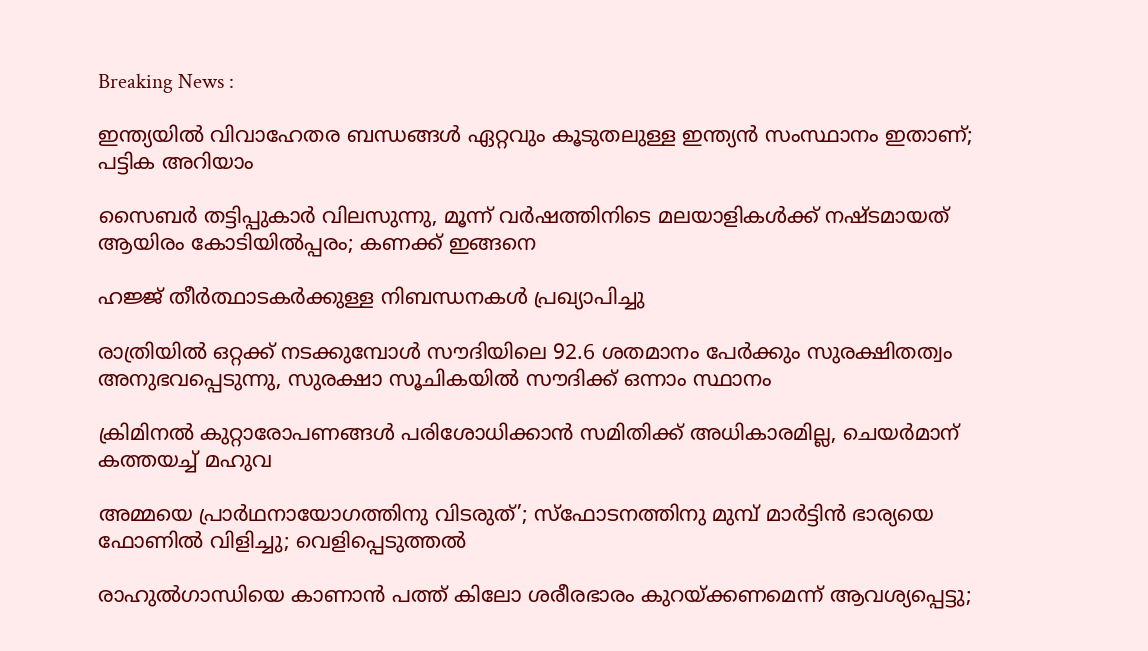Breaking News :

ഇന്ത്യയില്‍ വിവാഹേതര ബന്ധങ്ങള്‍ ഏറ്റവും കൂടുതലുള്ള ഇന്ത്യന്‍ സംസ്ഥാനം ഇതാണ്; പട്ടിക അറിയാം

സൈബര്‍ തട്ടിപ്പുകാര്‍ വിലസുന്നു, മൂന്ന് വര്‍ഷത്തിനിടെ മലയാളികള്‍ക്ക് നഷ്ടമായത് ആയിരം കോടിയില്‍പ്പരം; കണക്ക് ഇങ്ങനെ

ഹജ്ജ് തീർത്ഥാടകർക്കുള്ള നിബന്ധനകൾ പ്രഖ്യാപിച്ചു

രാത്രിയിൽ ഒറ്റക്ക് നടക്കുമ്പോൾ സൗദിയിലെ 92.6 ശതമാനം പേർക്കും സുരക്ഷിതത്വം അനുഭവപ്പെടുന്നു, സുരക്ഷാ സൂചികയിൽ സൗദിക്ക് ഒന്നാം സ്ഥാനം

ക്രിമിനല്‍ കുറ്റാരോപണങ്ങള്‍ പരിശോധിക്കാന്‍ സമിതിക്ക്‌ അധികാരമില്ല, ചെയര്‍മാന്‌ കത്തയച്ച് മഹുവ

അമ്മയെ പ്രാര്‍ഥനായോഗത്തിനു വിടരുത്’; സ്‌ഫോടനത്തിനു മുമ്പ് മാര്‍ട്ടിന്‍ ഭാര്യയെ ഫോണില്‍ വിളിച്ചു; വെളിപ്പെടുത്തല്‍

രാഹുല്‍ഗാന്ധിയെ കാണാൻ പത്ത് കിലോ ശരീരഭാരം കുറയ്ക്കണമെന്ന് ആവശ്യപ്പെട്ടു;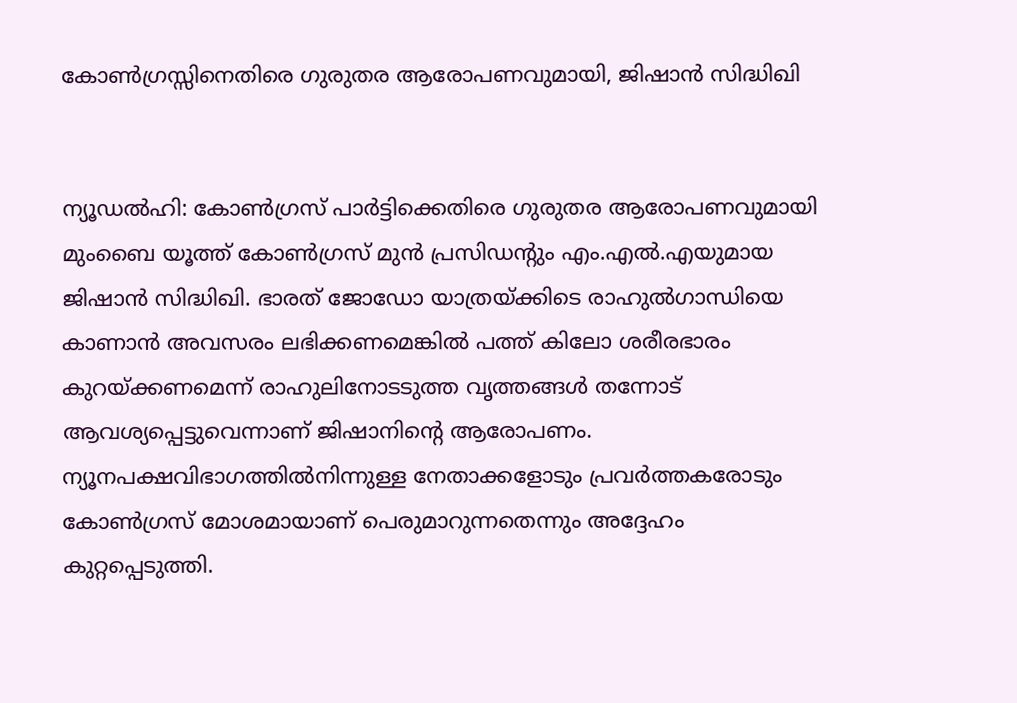കോണ്‍ഗ്രസ്സിനെതിരെ ഗുരുതര ആരോപണവുമായി, ജിഷാന്‍ സിദ്ധിഖി


ന്യൂഡല്‍ഹി: കോണ്‍ഗ്രസ് പാര്‍ട്ടിക്കെതിരെ ഗുരുതര ആരോപണവുമായി മുംബൈ യൂത്ത് കോണ്‍ഗ്രസ് മുന്‍ പ്രസിഡന്റും എം.എല്‍.എയുമായ ജിഷാന്‍ സിദ്ധിഖി. ഭാരത് ജോഡോ യാത്രയ്ക്കിടെ രാഹുല്‍ഗാന്ധിയെ കാണാൻ അവസരം ലഭിക്കണമെങ്കിൽ പത്ത് കിലോ ശരീരഭാരം കുറയ്ക്കണമെന്ന് രാഹുലിനോടടുത്ത വൃത്തങ്ങള്‍ തന്നോട് ആവശ്യപ്പെട്ടുവെന്നാണ് ജിഷാനിന്റെ ആരോപണം. ന്യൂനപക്ഷവിഭാഗത്തില്‍നിന്നുള്ള നേതാക്കളോടും പ്രവര്‍ത്തകരോടും കോണ്‍ഗ്രസ് മോശമായാണ് പെരുമാറുന്നതെന്നും അദ്ദേഹം കുറ്റപ്പെടുത്തി.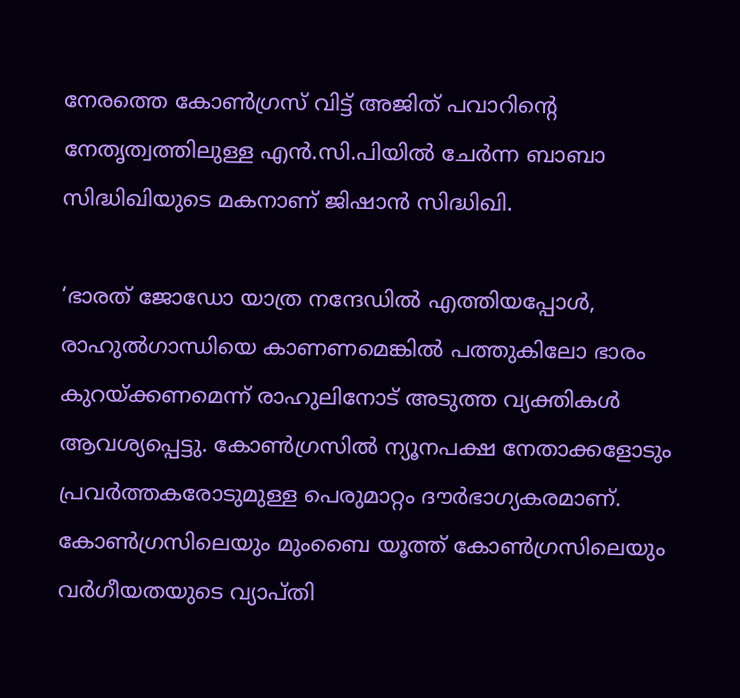നേരത്തെ കോണ്‍ഗ്രസ് വിട്ട് അജിത് പവാറിന്റെ നേതൃത്വത്തിലുള്ള എന്‍.സി.പിയില്‍ ചേര്‍ന്ന ബാബാ സിദ്ധിഖിയുടെ മകനാണ് ജിഷാന്‍ സിദ്ധിഖി.

‘ഭാരത് ജോഡോ യാത്ര നന്ദേഡില്‍ എത്തിയപ്പോള്‍, രാഹുല്‍ഗാന്ധിയെ കാണണമെങ്കില്‍ പത്തുകിലോ ഭാരം കുറയ്ക്കണമെന്ന് രാഹുലിനോട് അടുത്ത വ്യക്തികള്‍ ആവശ്യപ്പെട്ടു. കോണ്‍ഗ്രസില്‍ ന്യൂനപക്ഷ നേതാക്കളോടും പ്രവര്‍ത്തകരോടുമുള്ള പെരുമാറ്റം ദൗര്‍ഭാഗ്യകരമാണ്. കോണ്‍ഗ്രസിലെയും മുംബൈ യൂത്ത് കോണ്‍ഗ്രസിലെയും വര്‍ഗീയതയുടെ വ്യാപ്തി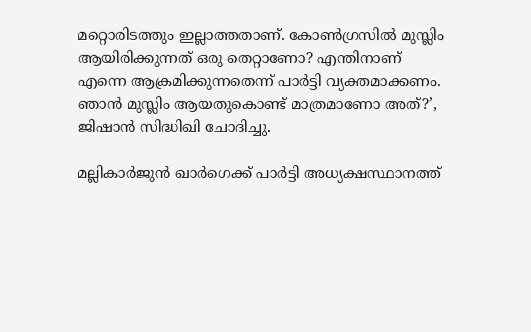മറ്റൊരിടത്തും ഇല്ലാത്തതാണ്. കോണ്‍ഗ്രസില്‍ മുസ്ലിം ആയിരിക്കുന്നത് ഒരു തെറ്റാണോ? എന്തിനാണ് എന്നെ ആക്രമിക്കുന്നതെന്ന് പാര്‍ട്ടി വ്യക്തമാക്കണം. ഞാന്‍ മുസ്ലിം ആയതുകൊണ്ട് മാത്രമാണോ അത്?’, ജിഷാന്‍ സിദ്ധിഖി ചോദിച്ചു.

മല്ലികാര്‍ജുന്‍ ഖാര്‍ഗെക്ക് പാര്‍ട്ടി അധ്യക്ഷസ്ഥാനത്ത്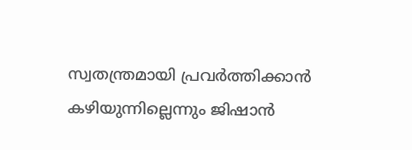സ്വതന്ത്രമായി പ്രവര്‍ത്തിക്കാന്‍ കഴിയുന്നില്ലെന്നും ജിഷാന്‍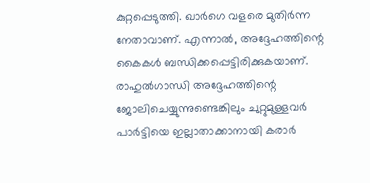കുറ്റപ്പെടുത്തി. ഖാര്‍ഗെ വളരെ മുതിര്‍ന്ന നേതാവാണ്. എന്നാല്‍, അദ്ദേഹത്തിന്റെ കൈകള്‍ ബന്ധിക്കപ്പെട്ടിരിക്കുകയാണ്. രാഹുല്‍ഗാന്ധി അദ്ദേഹത്തിന്റെ ജോലിചെയ്യുന്നുണ്ടെങ്കിലും ചുറ്റുമുള്ളവര്‍ പാര്‍ട്ടിയെ ഇല്ലാതാക്കാനായി കരാര്‍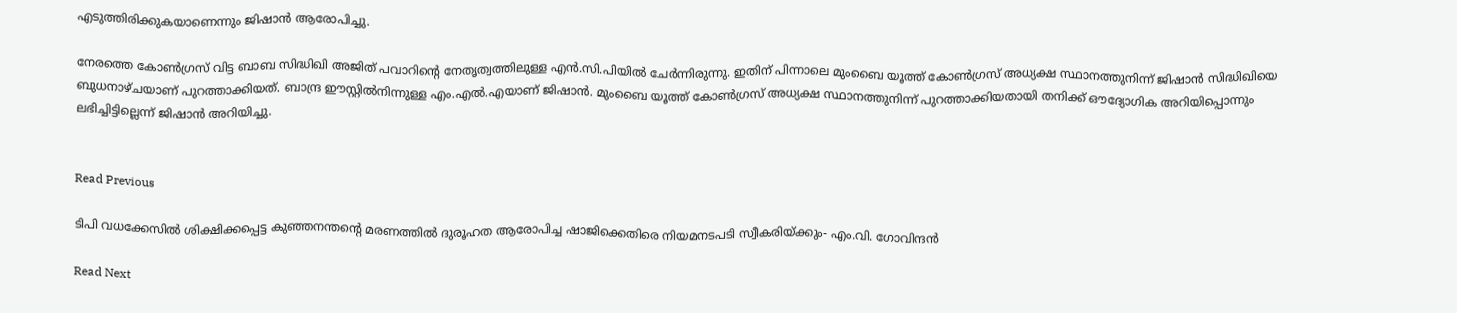എടുത്തിരിക്കുകയാണെന്നും ജിഷാന്‍ ആരോപിച്ചു.

നേരത്തെ കോണ്‍ഗ്രസ് വിട്ട ബാബ സിദ്ധിഖി അജിത് പവാറിന്റെ നേതൃത്വത്തിലുള്ള എന്‍.സി.പിയില്‍ ചേര്‍ന്നിരുന്നു. ഇതിന് പിന്നാലെ മുംബൈ യൂത്ത് കോണ്‍ഗ്രസ് അധ്യക്ഷ സ്ഥാനത്തുനിന്ന് ജിഷാന്‍ സിദ്ധിഖിയെ ബുധനാഴ്ചയാണ് പുറത്താക്കിയത്. ബാന്ദ്ര ഈസ്റ്റില്‍നിന്നുള്ള എം.എല്‍.എയാണ് ജിഷാന്‍. മുംബൈ യൂത്ത് കോണ്‍ഗ്രസ് അധ്യക്ഷ സ്ഥാനത്തുനിന്ന് പുറത്താക്കിയതായി തനിക്ക് ഔദ്യോഗിക അറിയിപ്പൊന്നും ലഭിച്ചിട്ടില്ലെന്ന് ജിഷാന്‍ അറിയിച്ചു.


Read Previous

ടിപി വധക്കേസിൽ ശിക്ഷിക്കപ്പെട്ട കുഞ്ഞനന്തന്‍റെ മരണത്തിൽ ദുരൂഹത ആരോപിച്ച ഷാജിക്കെതിരെ നിയമനടപടി സ്വീകരിയ്ക്കും- എം.വി. ഗോവിന്ദൻ

Read Next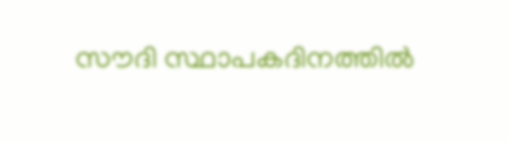സൗദി സ്ഥാപകദിനത്തില്‍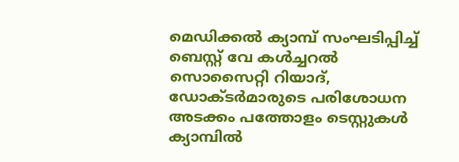മെഡിക്കല്‍ ക്യാമ്പ് സംഘടിപ്പിച്ച് ബെസ്റ്റ്‌ വേ കൾച്ചറൽ സൊസൈറ്റി റിയാദ്, ഡോക്ടര്‍മാരുടെ പരിശോധന അടക്കം പത്തോളം ടെസ്റ്റുകള്‍ ക്യാമ്പില്‍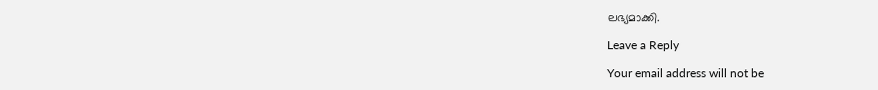ലഭ്യമാക്കി.

Leave a Reply

Your email address will not be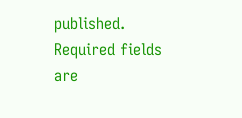published. Required fields are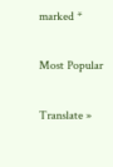marked *

Most Popular

Translate »